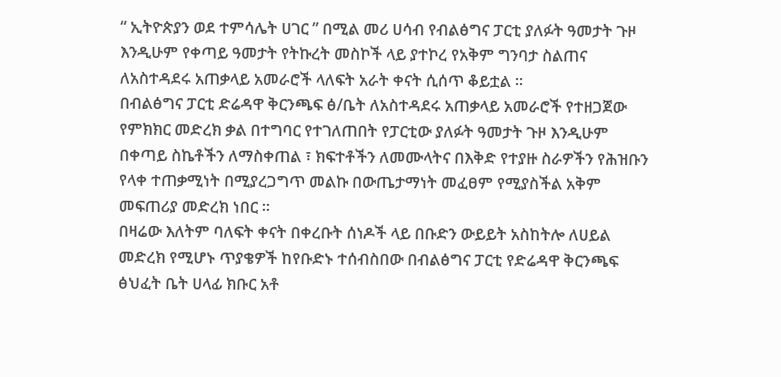“ ኢትዮጵያን ወደ ተምሳሌት ሀገር ” በሚል መሪ ሀሳብ የብልፅግና ፓርቲ ያለፉት ዓመታት ጉዞ እንዲሁም የቀጣይ ዓመታት የትኩረት መስኮች ላይ ያተኮረ የአቅም ግንባታ ስልጠና ለአስተዳደሩ አጠቃላይ አመራሮች ላለፍት አራት ቀናት ሲሰጥ ቆይቷል ።
በብልፅግና ፓርቲ ድሬዳዋ ቅርንጫፍ ፅ/ቤት ለአስተዳደሩ አጠቃላይ አመራሮች የተዘጋጀው የምክክር መድረክ ቃል በተግባር የተገለጠበት የፓርቲው ያለፉት ዓመታት ጉዞ እንዲሁም በቀጣይ ስኬቶችን ለማስቀጠል ፣ ክፍተቶችን ለመሙላትና በእቅድ የተያዙ ስራዎችን የሕዝቡን የላቀ ተጠቃሚነት በሚያረጋግጥ መልኩ በውጤታማነት መፈፀም የሚያስችል አቅም መፍጠሪያ መድረክ ነበር ።
በዛሬው እለትም ባለፍት ቀናት በቀረቡት ሰነዶች ላይ በቡድን ውይይት አስከትሎ ለሀይል መድረክ የሚሆኑ ጥያቄዎች ከየቡድኑ ተሰብስበው በብልፅግና ፓርቲ የድሬዳዋ ቅርንጫፍ ፅህፈት ቤት ሀላፊ ክቡር አቶ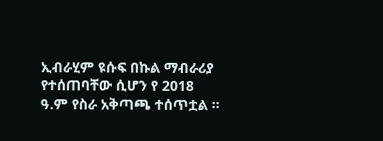ኢብራሂም ዩሱፍ በኩል ማብራሪያ የተሰጠባቸው ሲሆን የ 2018 ዓ.ም የስራ አቅጣጫ ተሰጥቷል ።